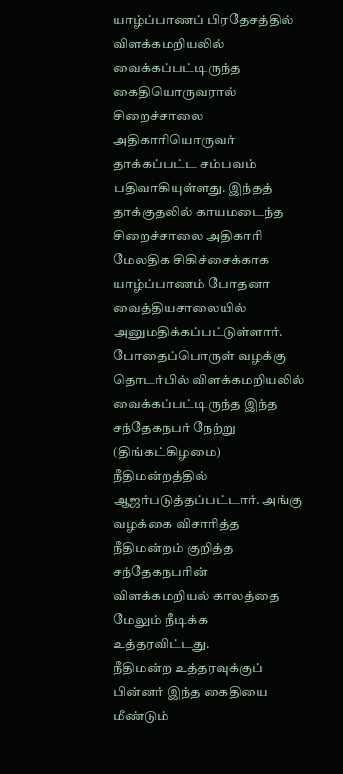யாழ்ப்பாணப் பிரதேசத்தில் விளக்கமறியலில் வைக்கப்பட்டிருந்த கைதியொருவரால் சிறைச்சாலை அதிகாரியொருவர் தாக்கப்பட்ட சம்பவம் பதிவாகியுள்ளது. இந்தத் தாக்குதலில் காயமடைந்த சிறைச்சாலை அதிகாரி மேலதிக சிகிச்சைக்காக யாழ்ப்பாணம் போதனா வைத்தியசாலையில் அனுமதிக்கப்பட்டுள்ளார்.
போதைப்பொருள் வழக்கு தொடர்பில் விளக்கமறியலில் வைக்கப்பட்டிருந்த இந்த சந்தேகநபர் நேற்று (திங்கட்கிழமை) நீதிமன்றத்தில் ஆஜர்படுத்தப்பட்டார். அங்கு வழக்கை விசாரித்த நீதிமன்றம் குறித்த சந்தேகநபரின் விளக்கமறியல் காலத்தை மேலும் நீடிக்க உத்தரவிட்டது.
நீதிமன்ற உத்தரவுக்குப் பின்னர் இந்த கைதியை மீண்டும்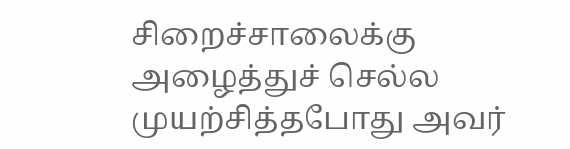சிறைச்சாலைக்கு அழைத்துச் செல்ல முயற்சித்தபோது அவர்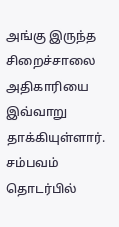அங்கு இருந்த சிறைச்சாலை அதிகாரியை இவ்வாறு தாக்கியுள்ளார். சம்பவம் தொடர்பில்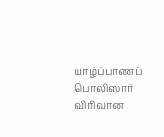யாழ்ப்பாணப் பொலிஸார் விரிவான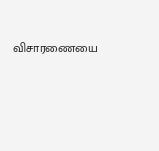விசாரணையை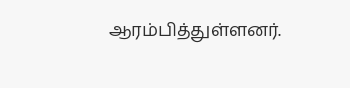ஆரம்பித்துள்ளனர்.